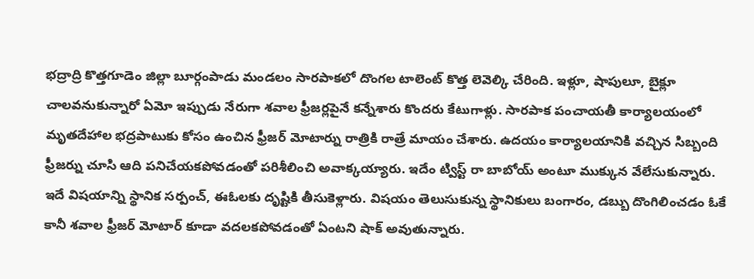భద్రాద్రి కొత్తగూడెం జిల్లా బూర్గంపాడు మండలం సారపాకలో దొంగల టాలెంట్ కొత్త లెవెల్కి చేరింది. ఇళ్లూ, షాపులూ, బైక్లూ చాలవనుకున్నారో ఏమో ఇప్పుడు నేరుగా శవాల ఫ్రీజర్లపైనే కన్నేశారు కొందరు కేటుగాళ్లు. సారపాక పంచాయతీ కార్యాలయంలో మృతదేహాల భద్రపాటుకు కోసం ఉంచిన ఫ్రీజర్ మోటార్ను రాత్రికి రాత్రే మాయం చేశారు. ఉదయం కార్యాలయానికి వచ్చిన సిబ్బంది ఫ్రీజర్ను చూసి ఆది పనిచేయకపోవడంతో పరిశీలించి అవాక్కయ్యారు. ఇదేం ట్విస్ట్ రా బాబోయ్ అంటూ ముక్కున వేలేసుకున్నారు.
ఇదే విషయాన్ని స్థానిక సర్పంచ్, ఈఓలకు దృష్టికి తీసుకెళ్లారు. విషయం తెలుసుకున్న స్థానికులు బంగారం, డబ్బు దొంగిలించడం ఓకే కానీ శవాల ఫ్రీజర్ మోటార్ కూడా వదలకపోవడంతో ఏంటని షాక్ అవుతున్నారు.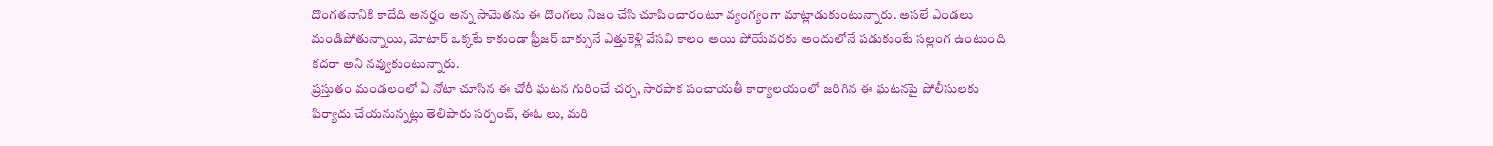దొంగతనానికి కాదేది అనర్హం అన్న సామెతను ఈ దొంగలు నిజం చేసి చూపించారంటూ వ్యంగ్యంగా మాట్లాడుకుంటున్నారు. అసలే ఎండలు మండిపోతున్నాయి, మోటార్ ఒక్కటే కాకుండా ఫ్రీజర్ బాక్సునే ఎత్తుకెళ్లి వేసవి కాలం అయి పోయేవరకు అందులోనే పడుకుంటే సల్లంగ ఉంటుంది కదరా అని నవ్వుకుంటున్నారు.
ప్రస్తుతం మండలంలో ఏ నోటా చూసిన ఈ చోరీ ఘటన గురించే చర్చ, సారపాక పంచాయతీ కార్యాలయంలో జరిగిన ఈ ఘటనపై పోలీసులకు పిర్యాదు చేయనున్నట్లు తెలిపారు సర్పంచ్, ఈఓ లు, మరి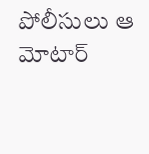పోలీసులు ఆ మోటార్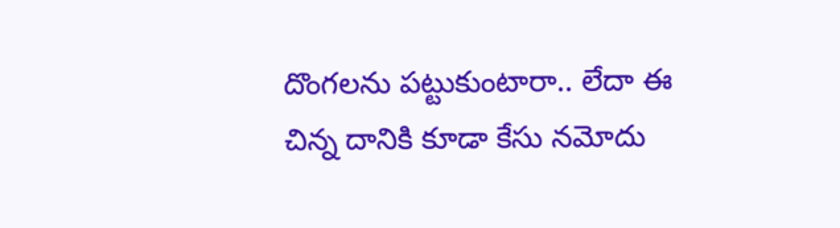దొంగలను పట్టుకుంటారా.. లేదా ఈ చిన్న దానికి కూడా కేసు నమోదు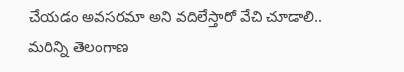చేయడం అవసరమా అని వదిలేస్తారో వేచి చూడాలి..
మరిన్ని తెలంగాణ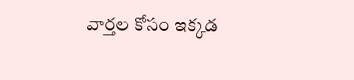వార్తల కోసం ఇక్కడ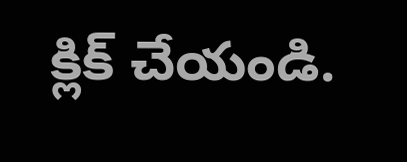క్లిక్ చేయండి.